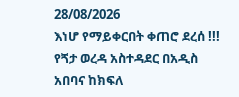28/08/2026
እነሆ የማይቀርበት ቀጠሮ ደረሰ !!!
የጘታ ወረዳ አስተዳደር በአዲስ አበባና ከክፍለ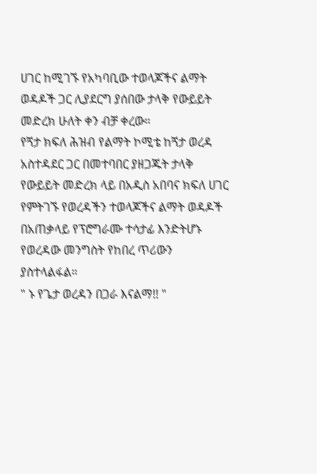ሀገር ከሚገኙ የአካባቢው ተወላጆችና ልማት ወዳዶች ጋር ሊያደርግ ያሰበው ታላቅ የውይይት መድረክ ሁለት ቀን ብቻ ቀረው።
የጘታ ክፍለ ሕዝብ የልማት ኮሚቴ ከጘታ ወረዳ አስተዳደር ጋር በመተባበር ያዘጋጁት ታላቅ የውይይት መድረክ ላይ በአዲስ አበባና ክፍለ ሀገር የምትገኙ የወረዳችን ተወላጆችና ልማት ወዳዶች በአጠቃላይ የፕሮግራሙ ተሳታፊ እንድትሆኑ የወረዳው መንግስት የከበረ ጥሪውን ያስተላልፋል።
" ኑ የጌታ ወረዳን በጋራ እናልማ!! "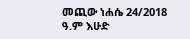መጪው ነሐሴ 24/2018 ዓ.ም እሁድ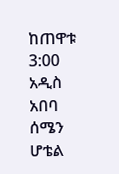ከጠዋቱ 3:00 አዲስ አበባ ሰሜን ሆቴል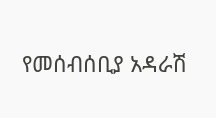የመሰብሰቢያ አዳራሽ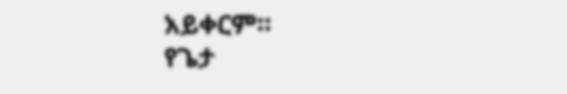አይቀርም።
የጌታ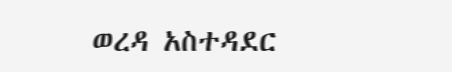ወረዳ አስተዳደር